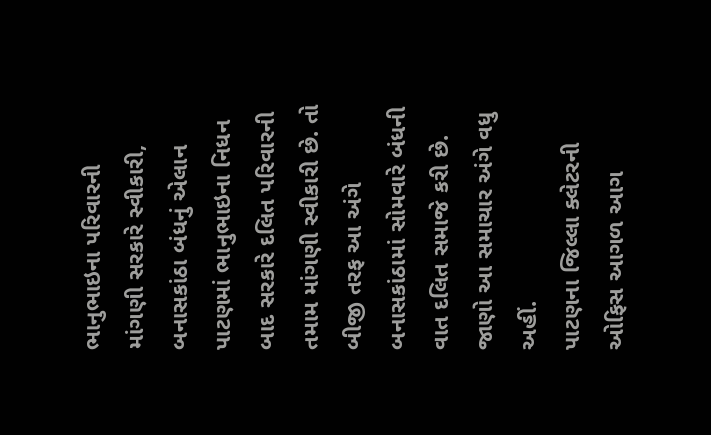ભાનુભાઇના પરિવારની માંગણી સરકારે સ્વીકારી, બનાસકાંઠા બંધનું એલાન
પાટણમાં ભાનુભાઇના નિધન બાદ સરકારે દલિત પરિવારની તમામ માંગણી સ્વીકારી છે. તો બીજી તરફ આ અંગે બનાસકાંઠામાં સોમવારે બંધની વાત દલિત સમાજે કરી છે. જાણો આ સમાચાર અંગે વધુ અહીં.
પાટણના જિલ્લા ક્લેટરની ઓફિસ આગળ આગ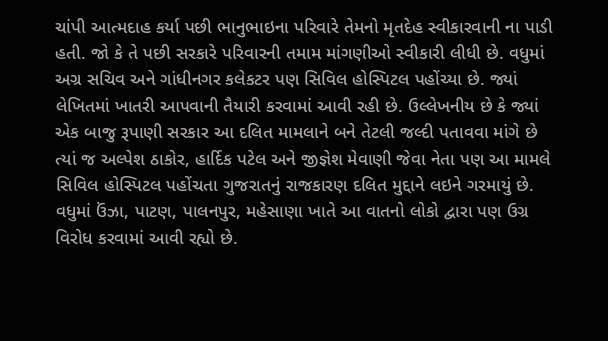ચાંપી આત્મદાહ કર્યા પછી ભાનુભાઇના પરિવારે તેમનો મૃતદેહ સ્વીકારવાની ના પાડી હતી. જો કે તે પછી સરકારે પરિવારની તમામ માંગણીઓ સ્વીકારી લીધી છે. વધુમાં અગ્ર સચિવ અને ગાંધીનગર કલેકટર પણ સિવિલ હોસ્પિટલ પહોંચ્યા છે. જ્યાં લેખિતમાં ખાતરી આપવાની તૈયારી કરવામાં આવી રહી છે. ઉલ્લેખનીય છે કે જ્યાં એક બાજુ રૂપાણી સરકાર આ દલિત મામલાને બને તેટલી જલ્દી પતાવવા માંગે છે ત્યાં જ અલ્પેશ ઠાકોર, હાર્દિક પટેલ અને જીજ્ઞેશ મેવાણી જેવા નેતા પણ આ મામલે સિવિલ હોસ્પિટલ પહોંચતા ગુજરાતનું રાજકારણ દલિત મુદ્દાને લઇને ગરમાયું છે. વધુમાં ઉંઝા, પાટણ, પાલનપુર, મહેસાણા ખાતે આ વાતનો લોકો દ્વારા પણ ઉગ્ર વિરોધ કરવામાં આવી રહ્યો છે.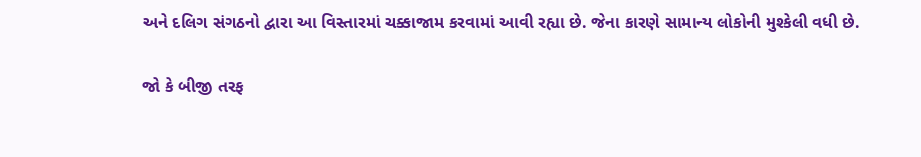અને દલિગ સંગઠનો દ્વારા આ વિસ્તારમાં ચક્કાજામ કરવામાં આવી રહ્યા છે. જેના કારણે સામાન્ય લોકોની મુશ્કેલી વધી છે.

જો કે બીજી તરફ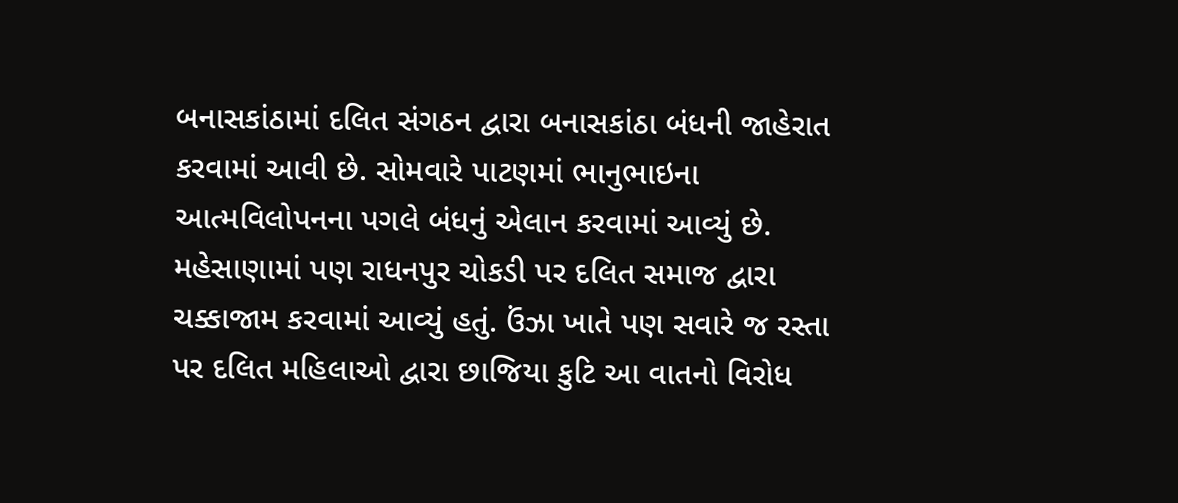બનાસકાંઠામાં દલિત સંગઠન દ્વારા બનાસકાંઠા બંધની જાહેરાત કરવામાં આવી છે. સોમવારે પાટણમાં ભાનુભાઇના આત્મવિલોપનના પગલે બંધનું એલાન કરવામાં આવ્યું છે. મહેસાણામાં પણ રાધનપુર ચોકડી પર દલિત સમાજ દ્વારા ચક્કાજામ કરવામાં આવ્યું હતું. ઉંઝા ખાતે પણ સવારે જ રસ્તા પર દલિત મહિલાઓ દ્વારા છાજિયા કુટિ આ વાતનો વિરોધ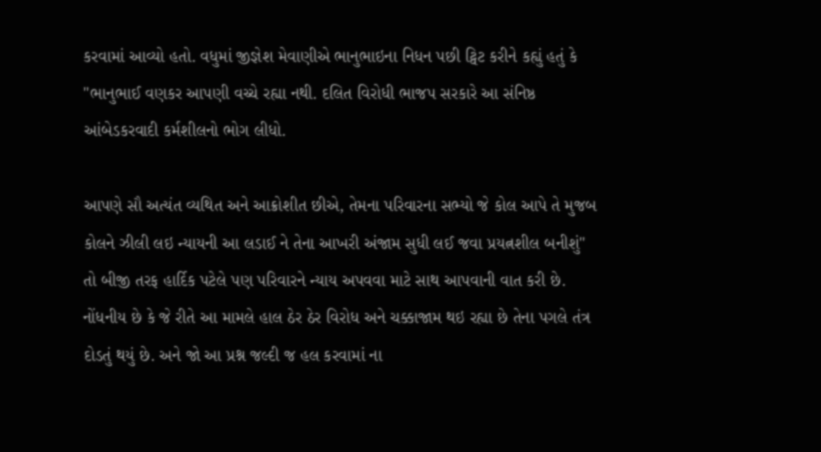કરવામાં આવ્યો હતો. વધુમાં જીજ્ઞેશ મેવાણીએ ભાનુભાઇના નિધન પછી ટ્વિટ કરીને કહ્યું હતું કે "ભાનુભાઈ વણકર આપણી વચ્ચે રહ્યા નથી. દલિત વિરોધી ભાજપ સરકારે આ સંનિષ્ઠ આંબેડકરવાદી કર્મશીલનો ભોગ લીધો.

આપણે સૌ અત્યંત વ્યથિત અને આક્રોશીત છીએ, તેમના પરિવારના સભ્યો જે કોલ આપે તે મુજબ કોલને ઝીલી લઇ ન્યાયની આ લડાઈ ને તેના આખરી અંજામ સુધી લઈ જવા પ્રયત્નશીલ બનીશું" તો બીજી તરફ હાર્દિક પટેલે પણ પરિવારને ન્યાય અપવવા માટે સાથ આપવાની વાત કરી છે. નોંધનીય છે કે જે રીતે આ મામલે હાલ ઠેર ઠેર વિરોધ અને ચક્કાજામ થઇ રહ્યા છે તેના પગલે તંત્ર દોડતું થયું છે. અને જો આ પ્રશ્ન જલ્દી જ હલ કરવામાં ના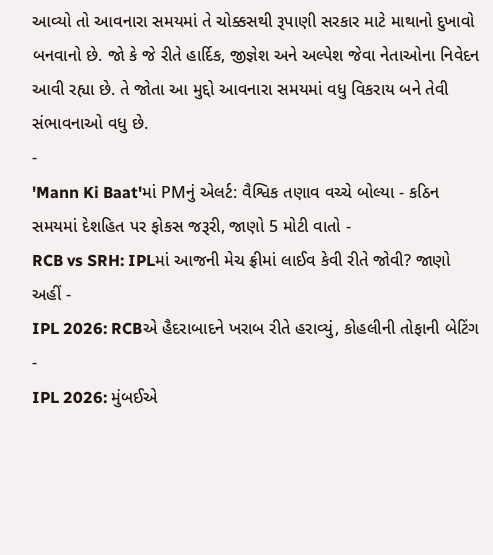આવ્યો તો આવનારા સમયમાં તે ચોક્કસથી રૂપાણી સરકાર માટે માથાનો દુખાવો બનવાનો છે. જો કે જે રીતે હાર્દિક, જીજ્ઞેશ અને અલ્પેશ જેવા નેતાઓના નિવેદન આવી રહ્યા છે. તે જોતા આ મુદ્દો આવનારા સમયમાં વધુ વિકરાય બને તેવી સંભાવનાઓ વધુ છે.
-
'Mann Ki Baat'માં PMનું એલર્ટ: વૈશ્વિક તણાવ વચ્ચે બોલ્યા - કઠિન સમયમાં દેશહિત પર ફોકસ જરૂરી, જાણો 5 મોટી વાતો -
RCB vs SRH: IPLમાં આજની મેચ ફ્રીમાં લાઈવ કેવી રીતે જોવી? જાણો અહીં -
IPL 2026: RCBએ હૈદરાબાદને ખરાબ રીતે હરાવ્યું, કોહલીની તોફાની બેટિંગ -
IPL 2026: મુંબઈએ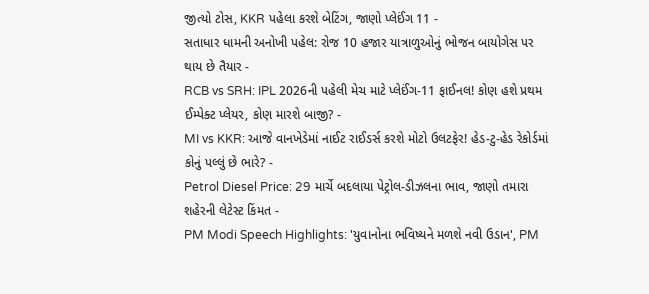જીત્યો ટોસ, KKR પહેલા કરશે બેટિંગ, જાણો પ્લેઈંગ 11 -
સતાધાર ધામની અનોખી પહેલ: રોજ 10 હજાર યાત્રાળુઓનું ભોજન બાયોગેસ પર થાય છે તૈયાર -
RCB vs SRH: IPL 2026ની પહેલી મેચ માટે પ્લેઈંગ-11 ફાઈનલ! કોણ હશે પ્રથમ ઈમ્પેક્ટ પ્લેયર, કોણ મારશે બાજી? -
MI vs KKR: આજે વાનખેડેમાં નાઈટ રાઈડર્સ કરશે મોટો ઉલટફેર! હેડ-ટુ-હેડ રેકોર્ડમાં કોનું પલ્લું છે ભારે? -
Petrol Diesel Price: 29 માર્ચે બદલાયા પેટ્રોલ-ડીઝલના ભાવ, જાણો તમારા શહેરની લેટેસ્ટ કિંમત -
PM Modi Speech Highlights: 'યુવાનોના ભવિષ્યને મળશે નવી ઉડાન', PM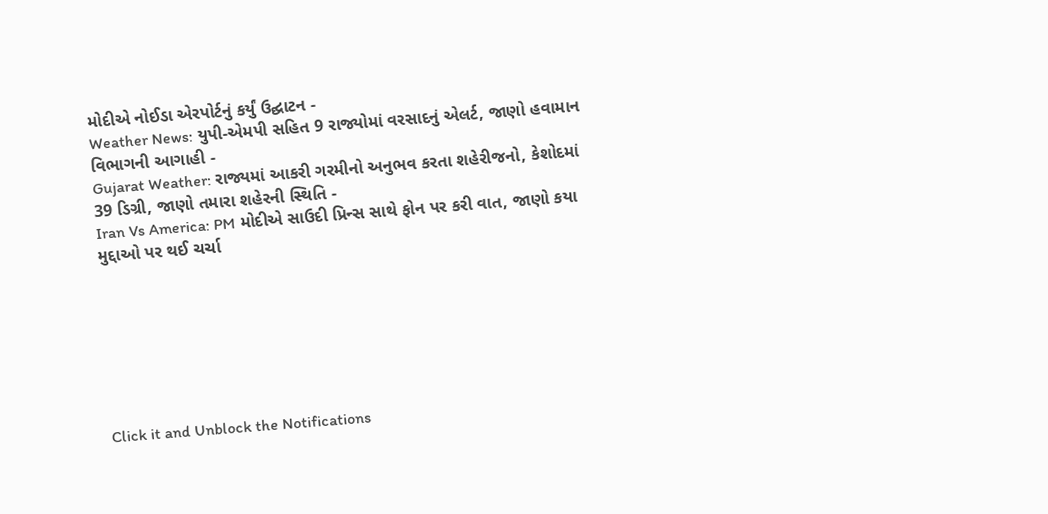મોદીએ નોઈડા એરપોર્ટનું કર્યું ઉદ્ઘાટન -
Weather News: યુપી-એમપી સહિત 9 રાજ્યોમાં વરસાદનું એલર્ટ, જાણો હવામાન વિભાગની આગાહી -
Gujarat Weather: રાજ્યમાં આકરી ગરમીનો અનુભવ કરતા શહેરીજનો, કેશોદમાં 39 ડિગ્રી, જાણો તમારા શહેરની સ્થિતિ -
Iran Vs America: PM મોદીએ સાઉદી પ્રિન્સ સાથે ફોન પર કરી વાત, જાણો કયા મુદ્દાઓ પર થઈ ચર્ચા







Click it and Unblock the Notifications